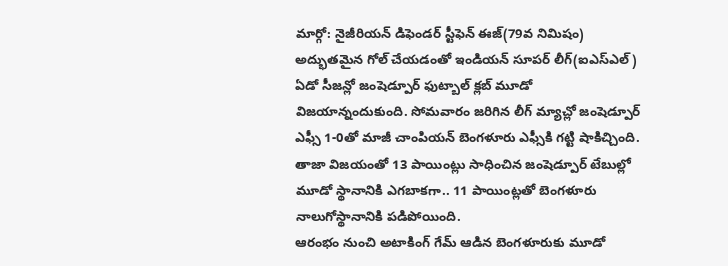మార్గో: నైజీరియన్ డిఫెండర్ స్టీఫెన్ ఈజ్(79వ నిమిషం) అద్భుతమైన గోల్ చేయడంతో ఇండియన్ సూపర్ లీగ్(ఐఎస్ఎల్) ఏడో సీజన్లో జంషెడ్పూర్ ఫుట్బాల్ క్లబ్ మూడో విజయాన్నందుకుంది. సోమవారం జరిగిన లీగ్ మ్యాచ్లో జంషెడ్పూర్ ఎఫ్సీ 1-0తో మాజీ చాంపియన్ బెంగళూరు ఎఫ్సీకి గట్టి షాకిచ్చింది. తాజా విజయంతో 13 పాయింట్లు సాధించిన జంషెడ్పూర్ టేబుల్లో మూడో స్థానానికి ఎగబాకగా.. 11 పాయింట్లతో బెంగళూరు నాలుగోస్థానానికి పడిపోయింది.
ఆరంభం నుంచి అటాకింగ్ గేమ్ ఆడిన బెంగళూరుకు మూడో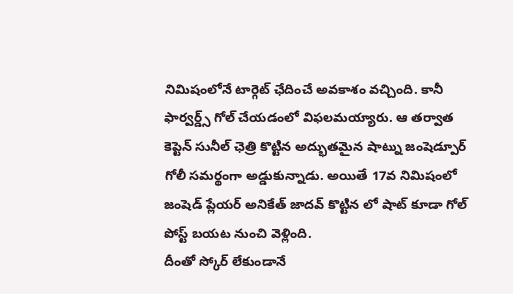నిమిషంలోనే టార్గెట్ ఛేదించే అవకాశం వచ్చింది. కానీ ఫార్వర్డ్స్ గోల్ చేయడంలో విఫలమయ్యారు. ఆ తర్వాత కెప్టెన్ సునీల్ ఛెత్రి కొట్టిన అద్భుతమైన షాట్ను జంషెడ్పూర్ గోలీ సమర్థంగా అడ్డుకున్నాడు. అయితే 17వ నిమిషంలో జంషెడ్ ప్లేయర్ అనికేత్ జాదవ్ కొట్టిన లో షాట్ కూడా గోల్ పోస్ట్ బయట నుంచి వెళ్లింది.
దీంతో స్కోర్ లేకుండానే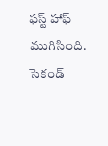ఫస్ట్ హాఫ్ ముగిసింది. సెకండ్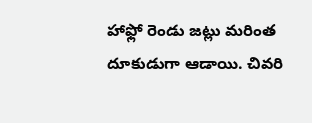హాఫ్లో రెండు జట్లు మరింత దూకుడుగా ఆడాయి. చివరి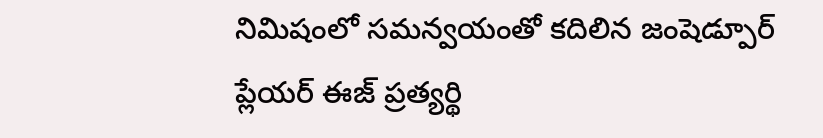నిమిషంలో సమన్వయంతో కదిలిన జంషెడ్పూర్ ప్లేయర్ ఈజ్ ప్రత్యర్థి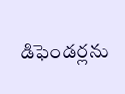డిఫెండర్లను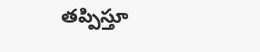తప్పిస్తూ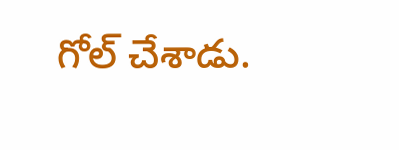గోల్ చేశాడు.